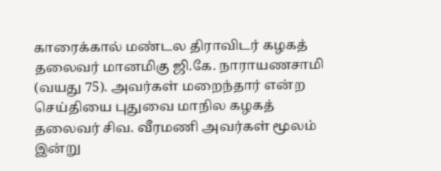காரைக்கால் மண்டல திராவிடர் கழகத் தலைவர் மானமிகு ஜி.கே. நாராயணசாமி (வயது 75). அவர்கள் மறைந்தார் என்ற செய்தியை புதுவை மாநில கழகத் தலைவர் சிவ. வீரமணி அவர்கள் மூலம் இன்று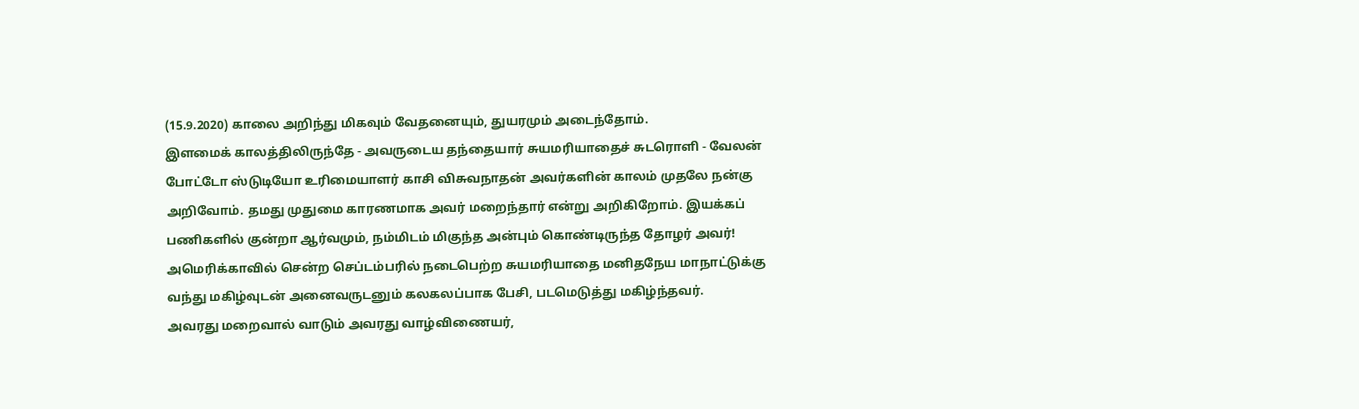(15.9.2020) காலை அறிந்து மிகவும் வேதனையும், துயரமும் அடைந்தோம்.
இளமைக் காலத்திலிருந்தே - அவருடைய தந்தையார் சுயமரியாதைச் சுடரொளி - வேலன் போட்டோ ஸ்டுடியோ உரிமையாளர் காசி விசுவநாதன் அவர்களின் காலம் முதலே நன்கு அறிவோம். தமது முதுமை காரணமாக அவர் மறைந்தார் என்று அறிகிறோம். இயக்கப் பணிகளில் குன்றா ஆர்வமும், நம்மிடம் மிகுந்த அன்பும் கொண்டிருந்த தோழர் அவர்!
அமெரிக்காவில் சென்ற செப்டம்பரில் நடைபெற்ற சுயமரியாதை மனிதநேய மாநாட்டுக்கு வந்து மகிழ்வுடன் அனைவருடனும் கலகலப்பாக பேசி, படமெடுத்து மகிழ்ந்தவர்.
அவரது மறைவால் வாடும் அவரது வாழ்விணையர்,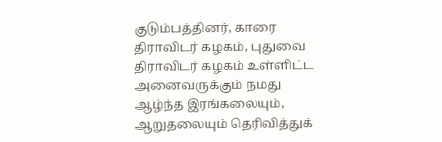குடும்பத்தினர், காரை திராவிடர் கழகம், புதுவை திராவிடர் கழகம் உள்ளிட்ட அனைவருக்கும் நமது ஆழ்ந்த இரங்கலையும், ஆறுதலையும் தெரிவித்துக்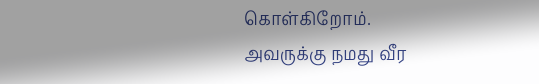கொள்கிறோம்.
அவருக்கு நமது வீர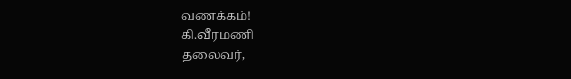வணக்கம்!
கி.வீரமணி
தலைவர்,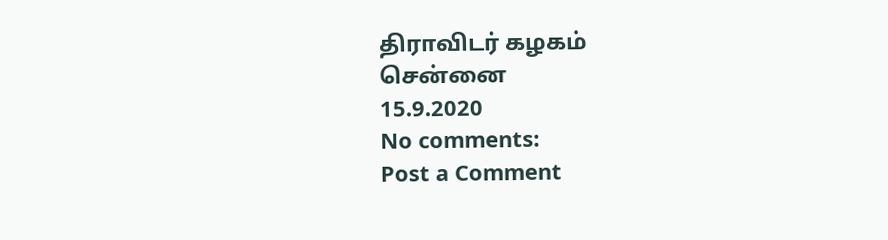திராவிடர் கழகம்
சென்னை
15.9.2020
No comments:
Post a Comment